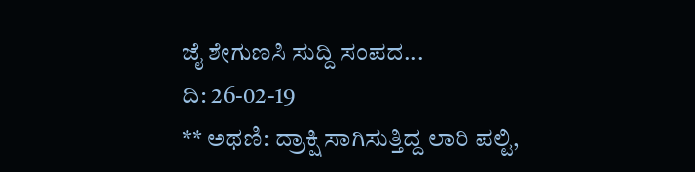ಜೈ ಶೇಗುಣಸಿ ಸುದ್ದಿ ಸಂಪದ...
ದಿ: 26-02-19
** ಅಥಣಿ: ದ್ರಾಕ್ಷಿ ಸಾಗಿಸುತ್ತಿದ್ದ ಲಾರಿ ಪಲ್ಟಿ,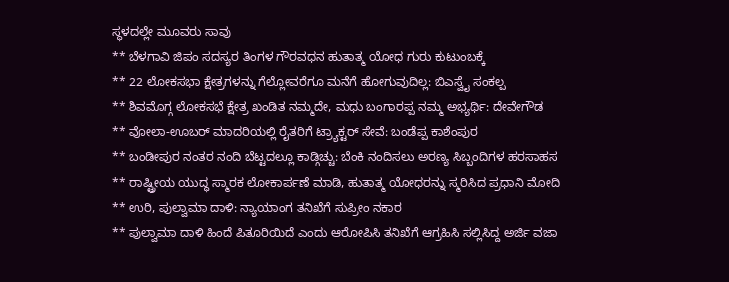ಸ್ಥಳದಲ್ಲೇ ಮೂವರು ಸಾವು
** ಬೆಳಗಾವಿ ಜಿಪಂ ಸದಸ್ಯರ ತಿಂಗಳ ಗೌರವಧನ ಹುತಾತ್ಮ ಯೋಧ ಗುರು ಕುಟುಂಬಕ್ಕೆ
** 22 ಲೋಕಸಭಾ ಕ್ಷೇತ್ರಗಳನ್ನು ಗೆಲ್ಲೋವರೆಗೂ ಮನೆಗೆ ಹೋಗುವುದಿಲ್ಲ: ಬಿಎಸ್ವೈ ಸಂಕಲ್ಪ
** ಶಿವಮೊಗ್ಗ ಲೋಕಸಭೆ ಕ್ಷೇತ್ರ ಖಂಡಿತ ನಮ್ಮದೇ, ಮಧು ಬಂಗಾರಪ್ಪ ನಮ್ಮ ಅಭ್ಯರ್ಥಿ: ದೇವೇಗೌಡ
** ವೋಲಾ-ಊಬರ್ ಮಾದರಿಯಲ್ಲಿ ರೈತರಿಗೆ ಟ್ರ್ಯಾಕ್ಟರ್ ಸೇವೆ: ಬಂಡೆಪ್ಪ ಕಾಶೆಂಪುರ
** ಬಂಡೀಪುರ ನಂತರ ನಂದಿ ಬೆಟ್ಟದಲ್ಲೂ ಕಾಡ್ಗಿಚ್ಚು: ಬೆಂಕಿ ನಂದಿಸಲು ಅರಣ್ಯ ಸಿಬ್ಬಂದಿಗಳ ಹರಸಾಹಸ
** ರಾಷ್ಟ್ರೀಯ ಯುದ್ಧ ಸ್ಮಾರಕ ಲೋಕಾರ್ಪಣೆ ಮಾಡಿ, ಹುತಾತ್ಮ ಯೋಧರನ್ನು ಸ್ಮರಿಸಿದ ಪ್ರಧಾನಿ ಮೋದಿ
** ಉರಿ, ಪುಲ್ವಾಮಾ ದಾಳಿ: ನ್ಯಾಯಾಂಗ ತನಿಖೆಗೆ ಸುಪ್ರೀಂ ನಕಾರ
** ಪುಲ್ವಾಮಾ ದಾಳಿ ಹಿಂದೆ ಪಿತೂರಿಯಿದೆ ಎಂದು ಆರೋಪಿಸಿ ತನಿಖೆಗೆ ಆಗ್ರಹಿಸಿ ಸಲ್ಲಿಸಿದ್ದ ಅರ್ಜಿ ವಜಾ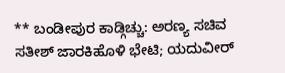** ಬಂಡೀಪುರ ಕಾಡ್ಗಿಚ್ಚು: ಅರಣ್ಯ ಸಚಿವ ಸತೀಶ್ ಜಾರಕಿಹೊಳಿ ಭೇಟಿ; ಯದುವೀರ್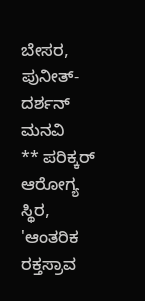ಬೇಸರ, ಪುನೀತ್-ದರ್ಶನ್ ಮನವಿ
** ಪರಿಕ್ಕರ್ ಆರೋಗ್ಯ ಸ್ಥಿರ, 'ಆಂತರಿಕ ರಕ್ತಸ್ರಾವ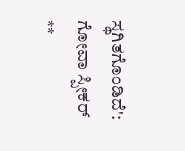ಸ್ಥಗಿತಗೊಂಡಿದೆ': ಗೋವಾ ಸ್ಪೀಕರ್
**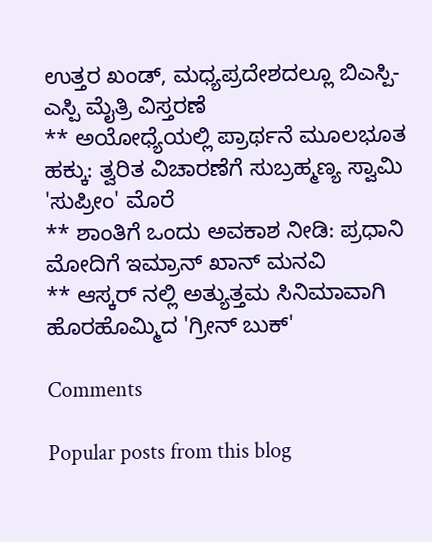ಉತ್ತರ ಖಂಡ್, ಮಧ್ಯಪ್ರದೇಶದಲ್ಲೂ ಬಿಎಸ್ಪಿ- ಎಸ್ಪಿ ಮೈತ್ರಿ ವಿಸ್ತರಣೆ
** ಅಯೋಧ್ಯೆಯಲ್ಲಿ ಪ್ರಾರ್ಥನೆ ಮೂಲಭೂತ ಹಕ್ಕು: ತ್ವರಿತ ವಿಚಾರಣೆಗೆ ಸುಬ್ರಹ್ಮಣ್ಯ ಸ್ವಾಮಿ 'ಸುಪ್ರೀಂ' ಮೊರೆ
** ಶಾಂತಿಗೆ ಒಂದು ಅವಕಾಶ ನೀಡಿ: ಪ್ರಧಾನಿ ಮೋದಿಗೆ ಇಮ್ರಾನ್ ಖಾನ್ ಮನವಿ
** ಆಸ್ಕರ್ ನಲ್ಲಿ ಅತ್ಯುತ್ತಮ ಸಿನಿಮಾವಾಗಿ ಹೊರಹೊಮ್ಮಿದ 'ಗ್ರೀನ್ ಬುಕ್'

Comments

Popular posts from this blog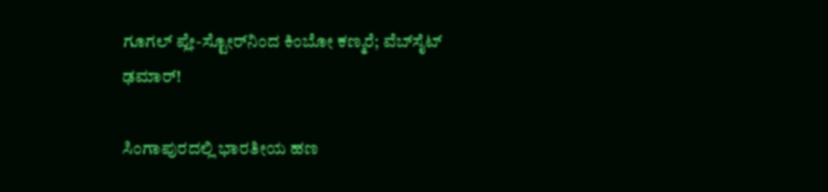ಗೂಗಲ್ ಪ್ಲೇ-ಸ್ಟೋರ್‌ನಿಂದ ಕಿಂಬೋ ಕಣ್ಮರೆ; ವೆಬ್‌ಸೈಟ್ ಢಮಾರ್!

ಸಿಂಗಾಪುರದಲ್ಲಿ ಭಾರತೀಯ ಹಣ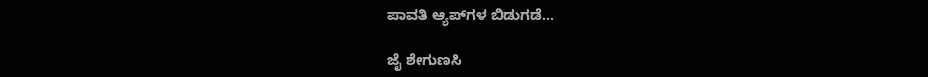ಪಾವತಿ ಆ್ಯಪ್‌ಗಳ ಬಿಡುಗಡೆ...

ಜೈ ಶೇಗುಣಸಿ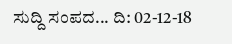ಸುದ್ದಿ ಸಂಪದ... ದಿ: 02-12-18